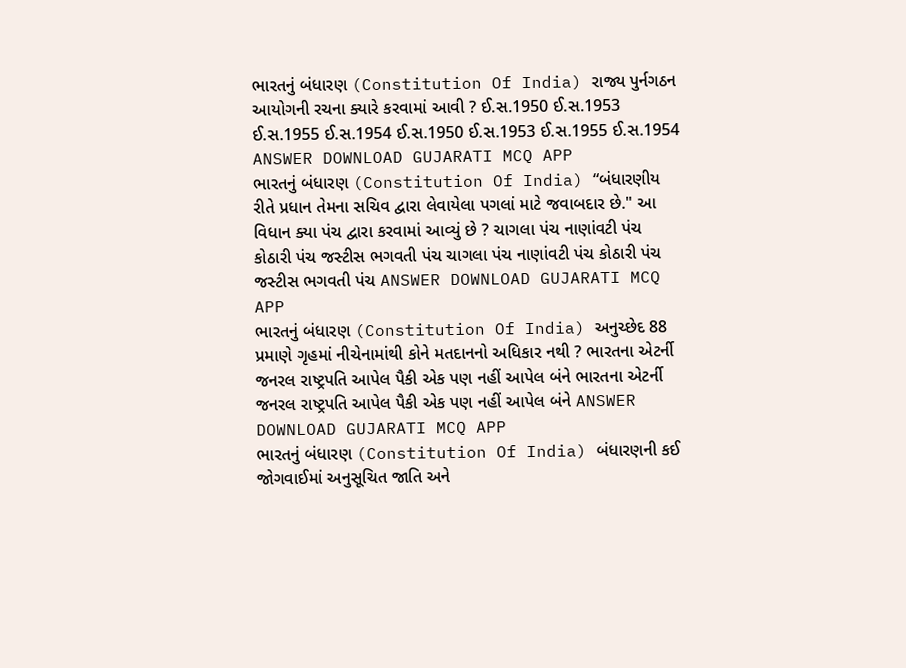ભારતનું બંધારણ (Constitution Of India) રાજ્ય પુર્નગઠન આયોગની રચના ક્યારે કરવામાં આવી ? ઈ.સ.1950 ઈ.સ.1953 ઈ.સ.1955 ઈ.સ.1954 ઈ.સ.1950 ઈ.સ.1953 ઈ.સ.1955 ઈ.સ.1954 ANSWER DOWNLOAD GUJARATI MCQ APP
ભારતનું બંધારણ (Constitution Of India) “બંધારણીય રીતે પ્રધાન તેમના સચિવ દ્વારા લેવાયેલા પગલાં માટે જવાબદાર છે." આ વિધાન ક્યા પંચ દ્વારા કરવામાં આવ્યું છે ? ચાગલા પંચ નાણાંવટી પંચ કોઠારી પંચ જસ્ટીસ ભગવતી પંચ ચાગલા પંચ નાણાંવટી પંચ કોઠારી પંચ જસ્ટીસ ભગવતી પંચ ANSWER DOWNLOAD GUJARATI MCQ APP
ભારતનું બંધારણ (Constitution Of India) અનુચ્છેદ 88 પ્રમાણે ગૃહમાં નીચેનામાંથી કોને મતદાનનો અધિકાર નથી ? ભારતના એટર્ની જનરલ રાષ્ટ્રપતિ આપેલ પૈકી એક પણ નહીં આપેલ બંને ભારતના એટર્ની જનરલ રાષ્ટ્રપતિ આપેલ પૈકી એક પણ નહીં આપેલ બંને ANSWER DOWNLOAD GUJARATI MCQ APP
ભારતનું બંધારણ (Constitution Of India) બંધારણની કઈ જોગવાઈમાં અનુસૂચિત જાતિ અને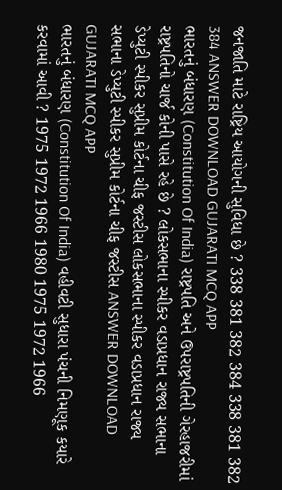જનજાતિ માટે રાષ્ટ્રિય આયોગની સુવિધા છે ? 338 381 382 384 338 381 382 384 ANSWER DOWNLOAD GUJARATI MCQ APP
ભારતનું બંધારણ (Constitution Of India) રાષ્ટ્રપતિ અને ઉપરાષ્ટ્રપતિની ગેરહાજરીમાં રાષ્ટ્રપતિનો ચાર્જ કોની પાસે રહે છે ? લોકસભાના સ્પીકર વડાપ્રધાન રાજ્ય સભાના ડેપ્યુટી સ્પીકર સુપ્રીમ કોર્ટના ચીફ જસ્ટીસ લોકસભાના સ્પીકર વડાપ્રધાન રાજ્ય સભાના ડેપ્યુટી સ્પીકર સુપ્રીમ કોર્ટના ચીફ જસ્ટીસ ANSWER DOWNLOAD GUJARATI MCQ APP
ભારતનું બંધારણ (Constitution Of India) વહીવટી સુધારા પંચની નિમણૂક કયારે કરવામાં આવી ? 1975 1972 1966 1980 1975 1972 1966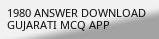1980 ANSWER DOWNLOAD GUJARATI MCQ APP